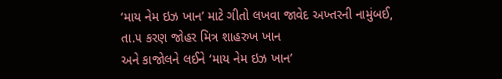‘માય નેમ ઇઝ ખાન’ માટે ગીતો લખવા જાવેદ અખ્તરની નામુંબઈ,
તા.૫ કરણ જોહર મિત્ર શાહરુખ ખાન
અને કાજોલને લઈને ‘માય નેમ ઇઝ ખાન’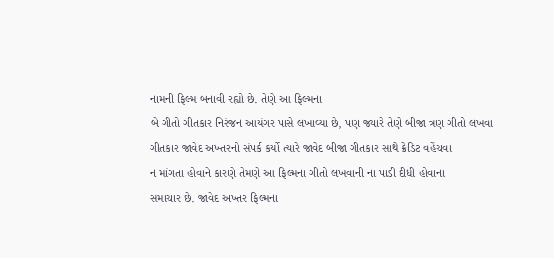નામની ફિલ્મ બનાવી રહ્યો છે. તેણે આ ફિલ્મના
બે ગીતો ગીતકાર નિરંજન આયંગર પાસે લખાવ્યા છે, પણ જ્યારે તેણે બીજા ત્રણ ગીતો લખવા
ગીતકાર જાવેદ અખ્તરનો સંપર્ક કર્યો ત્યારે જાવેદ બીજા ગીતકાર સાથે ક્રેડિટ વહેંચવા
ન માંગતા હોવાને કારણે તેમણે આ ફિલ્મના ગીતો લખવાની ના પાડી દીધી હોવાના
સમાચાર છે. જાવેદ અખ્તર ફિલ્મના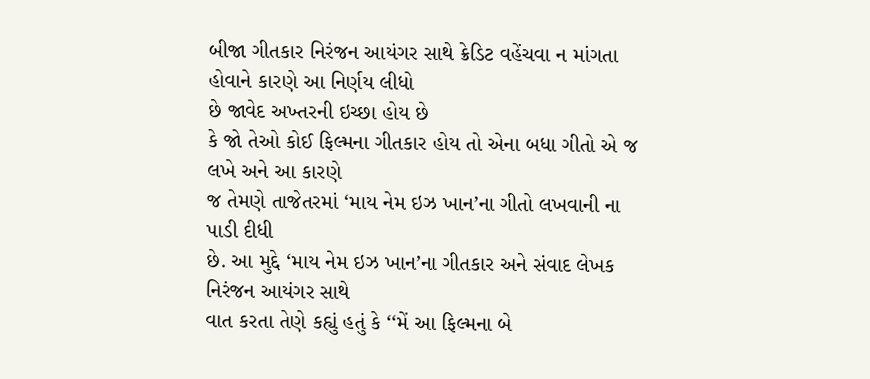બીજા ગીતકાર નિરંજન આયંગર સાથે ક્રેડિટ વહેંચવા ન માંગતા હોવાને કારણે આ નિર્ણય લીધો
છે જાવેદ અખ્તરની ઇચ્છા હોય છે
કે જો તેઓ કોઈ ફિલ્મના ગીતકાર હોય તો એના બધા ગીતો એ જ લખે અને આ કારણે
જ તેમણે તાજેતરમાં ‘માય નેમ ઇઝ ખાન’ના ગીતો લખવાની ના પાડી દીધી
છે. આ મુદ્દે ‘માય નેમ ઇઝ ખાન’ના ગીતકાર અને સંવાદ લેખક નિરંજન આયંગર સાથે
વાત કરતા તેણે કહ્યું હતું કે ‘‘મેં આ ફિલ્મના બે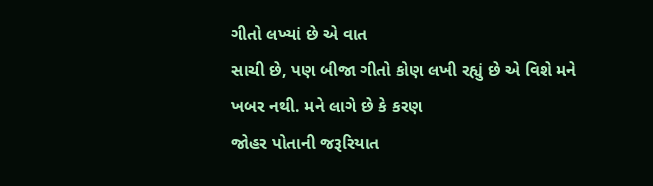ગીતો લખ્યાં છે એ વાત
સાચી છે, પણ બીજા ગીતો કોણ લખી રહ્યું છે એ વિશે મને ખબર નથી. મને લાગે છે કે કરણ
જોહર પોતાની જરૂરિયાત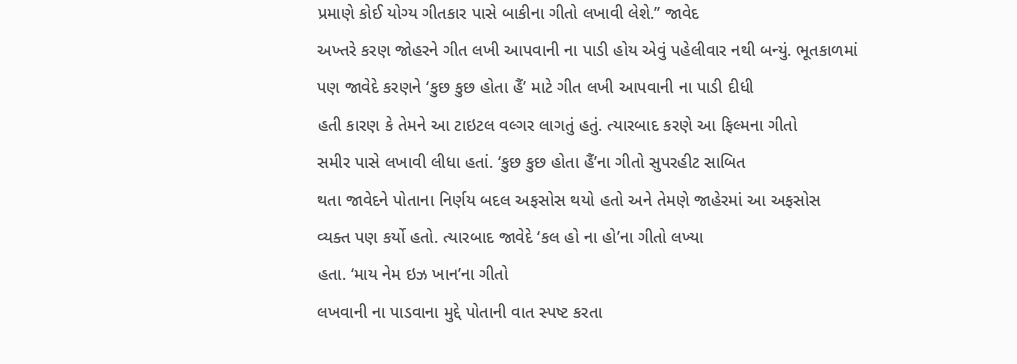પ્રમાણે કોઈ યોગ્ય ગીતકાર પાસે બાકીના ગીતો લખાવી લેશે.’’ જાવેદ
અખ્તરે કરણ જોહરને ગીત લખી આપવાની ના પાડી હોય એવું પહેલીવાર નથી બન્યું. ભૂતકાળમાં
પણ જાવેદે કરણને ‘કુછ કુછ હોતા હૈં’ માટે ગીત લખી આપવાની ના પાડી દીધી
હતી કારણ કે તેમને આ ટાઇટલ વલ્ગર લાગતું હતું. ત્યારબાદ કરણે આ ફિલ્મના ગીતો
સમીર પાસે લખાવી લીધા હતાં. ‘કુછ કુછ હોતા હૈં’ના ગીતો સુપરહીટ સાબિત
થતા જાવેદને પોતાના નિર્ણય બદલ અફસોસ થયો હતો અને તેમણે જાહેરમાં આ અફસોસ
વ્યક્ત પણ કર્યો હતો. ત્યારબાદ જાવેદે ‘કલ હો ના હો’ના ગીતો લખ્યા
હતા. ‘માય નેમ ઇઝ ખાન’ના ગીતો
લખવાની ના પાડવાના મુદ્દે પોતાની વાત સ્પષ્ટ કરતા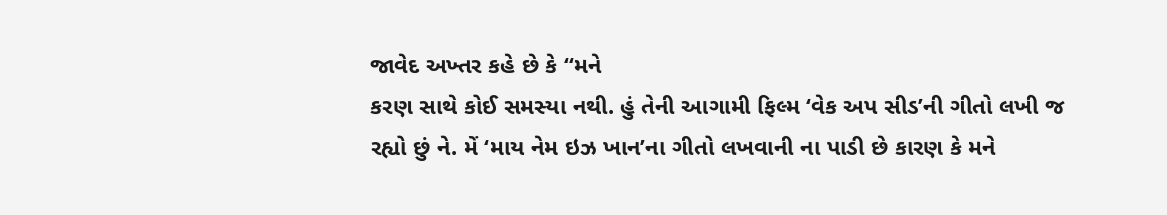જાવેદ અખ્તર કહે છે કે ‘‘મને
કરણ સાથે કોઈ સમસ્યા નથી. હું તેની આગામી ફિલ્મ ‘વેક અપ સીડ’ની ગીતો લખી જ
રહ્યો છું ને. મેં ‘માય નેમ ઇઝ ખાન’ના ગીતો લખવાની ના પાડી છે કારણ કે મને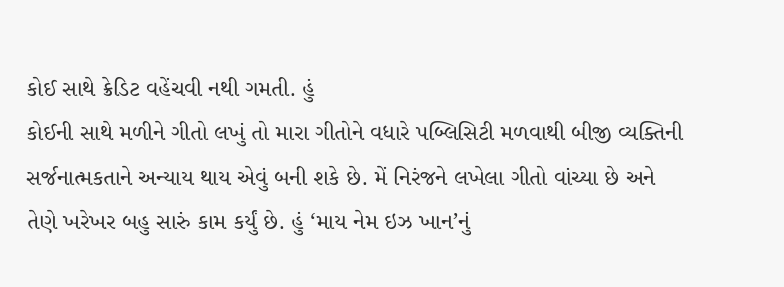કોઈ સાથે ક્રેડિટ વહેંચવી નથી ગમતી. હું
કોઈની સાથે મળીને ગીતો લખું તો મારા ગીતોને વધારે પબ્લિસિટી મળવાથી બીજી વ્યક્તિની
સર્જનાત્મકતાને અન્યાય થાય એવું બની શકે છે. મેં નિરંજને લખેલા ગીતો વાંચ્યા છે અને
તેણે ખરેખર બહુ સારું કામ કર્યું છે. હું ‘માય નેમ ઇઝ ખાન’નું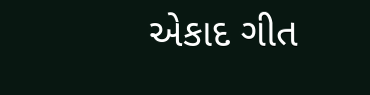એકાદ ગીત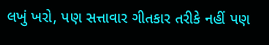લખું ખરો, પણ સત્તાવાર ગીતકાર તરીકે નહીં પણ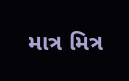માત્ર મિત્ર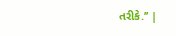તરીકે.’’ |